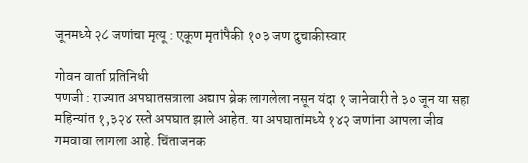जूनमध्ये २८ जणांचा मृत्यू : एकूण मृतांपैकी १०३ जण दुचाकीस्वार

गोवन वार्ता प्रतिनिधी
पणजी : राज्यात अपघातसत्राला अद्याप ब्रेक लागलेला नसून यंदा १ जानेवारी ते ३० जून या सहा महिन्यांत १,३२४ रस्ते अपघात झाले आहेत. या अपघातांमध्ये १४२ जणांना आपला जीव गमवावा लागला आहे. चिंताजनक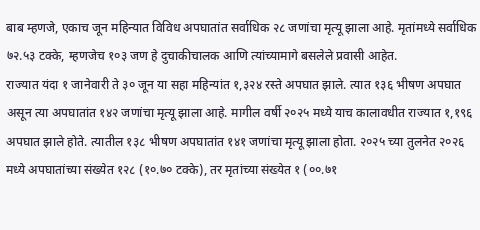बाब म्हणजे, एकाच जून महिन्यात विविध अपघातांत सर्वाधिक २८ जणांचा मृत्यू झाला आहे. मृतांमध्ये सर्वाधिक ७२.५३ टक्के, म्हणजेच १०३ जण हे दुचाकीचालक आणि त्यांच्यामागे बसलेले प्रवासी आहेत.
राज्यात यंदा १ जानेवारी ते ३० जून या सहा महिन्यांत १,३२४ रस्ते अपघात झाले. त्यात १३६ भीषण अपघात असून त्या अपघातांत १४२ जणांचा मृत्यू झाला आहे. मागील वर्षी २०२५ मध्ये याच कालावधीत राज्यात १,१९६ अपघात झाले होते. त्यातील १३८ भीषण अपघातांत १४१ जणांचा मृत्यू झाला होता. २०२५ च्या तुलनेत २०२६ मध्ये अपघातांच्या संख्येत १२८ (१०.७० टक्के), तर मृतांच्या संख्येत १ (००.७१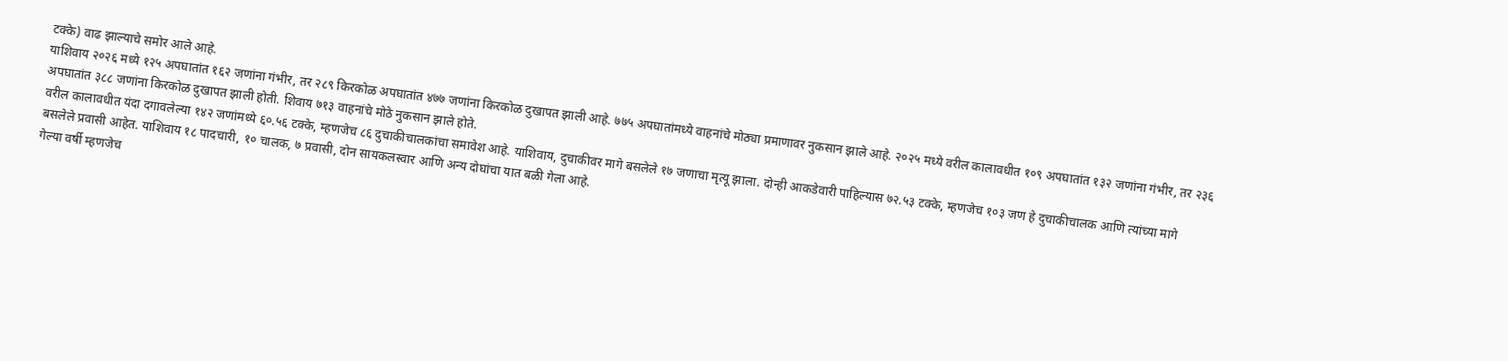टक्के) वाढ झाल्याचे समोर आले आहे.
याशिवाय २०२६ मध्ये १२५ अपघातांत १६२ जणांना गंभीर, तर २८९ किरकोळ अपघातांत ४७७ जणांना किरकोळ दुखापत झाली आहे. ७७५ अपघातांमध्ये वाहनांचे मोठ्या प्रमाणावर नुकसान झाले आहे. २०२५ मध्ये वरील कालावधीत १०९ अपघातांत १३२ जणांना गंभीर, तर २३६ अपघातांत ३८८ जणांना किरकोळ दुखापत झाली होती. शिवाय ७१३ वाहनांचे मोठे नुकसान झाले होते.
वरील कालावधीत यंदा दगावलेल्या १४२ जणांमध्ये ६०.५६ टक्के, म्हणजेच ८६ दुचाकीचालकांचा समावेश आहे. याशिवाय, दुचाकीवर मागे बसलेले १७ जणाचा मृत्यू झाला. दोन्ही आकडेवारी पाहिल्यास ७२.५३ टक्के, म्हणजेच १०३ जण हे दुचाकीचालक आणि त्यांच्या मागे बसलेले प्रवासी आहेत. याशिवाय १८ पादचारी, १० चालक, ७ प्रवासी, दोन सायकलस्वार आणि अन्य दोघांचा यात बळी गेला आहे.
गेल्या वर्षी म्हणजेच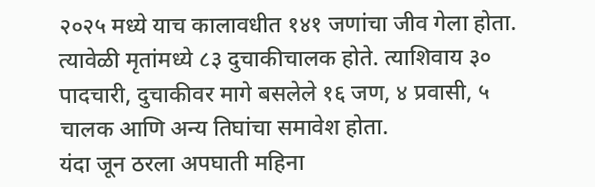२०२५ मध्ये याच कालावधीत १४१ जणांचा जीव गेला होता. त्यावेळी मृतांमध्ये ८३ दुचाकीचालक होते. त्याशिवाय ३० पादचारी, दुचाकीवर मागे बसलेले १६ जण, ४ प्रवासी, ५ चालक आणि अन्य तिघांचा समावेश होता.
यंदा जून ठरला अपघाती महिना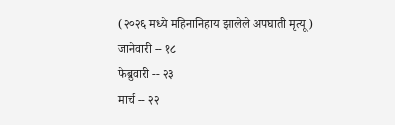(२०२६ मध्ये महिनानिहाय झालेले अपघाती मृत्यू)
जानेवारी -- १८
फेब्रुवारी -- २३
मार्च -- २२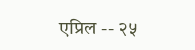एप्रिल -- २५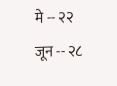मे -- २२
जून -- २८